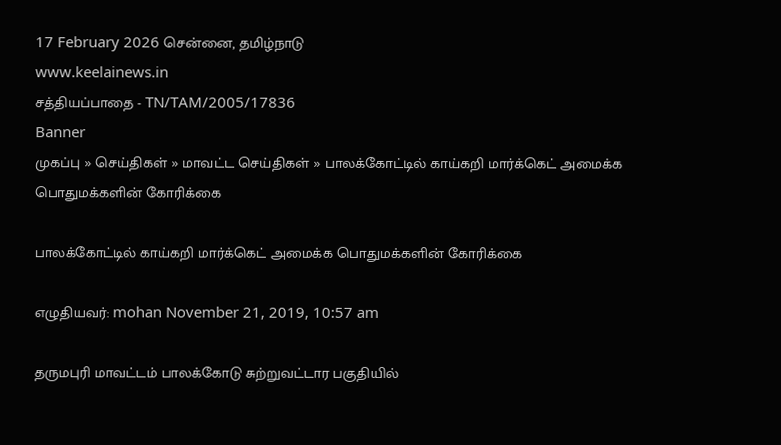17 February 2026 சென்னை, தமிழ்நாடு
www.keelainews.in
சத்தியப்பாதை - TN/TAM/2005/17836
Banner
முகப்பு » செய்திகள் » மாவட்ட செய்திகள் » பாலக்கோட்டில் காய்கறி மார்க்கெட் அமைக்க பொதுமக்களின் கோரிக்கை

பாலக்கோட்டில் காய்கறி மார்க்கெட் அமைக்க பொதுமக்களின் கோரிக்கை

எழுதியவர்: mohan November 21, 2019, 10:57 am

தருமபுரி மாவட்டம் பாலக்கோடு சுற்றுவட்டார பகுதியில்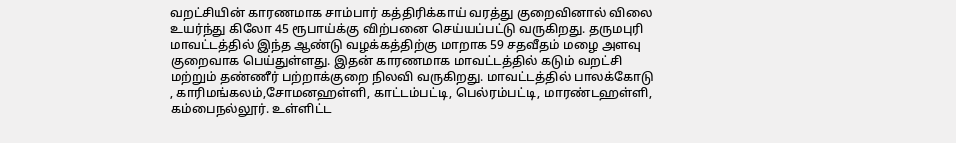வறட்சியின் காரணமாக சாம்பார் கத்திரிக்காய் வரத்து குறைவினால் விலை உயர்ந்து கிலோ 45 ரூபாய்க்கு விற்பனை செய்யப்பட்டு வருகிறது. தருமபுரி மாவட்டத்தில் இந்த ஆண்டு வழக்கத்திற்கு மாறாக 59 சதவீதம் மழை அளவு குறைவாக பெய்துள்ளது. இதன் காரணமாக மாவட்டத்தில் கடும் வறட்சி மற்றும் தண்ணீர் பற்றாக்குறை நிலவி வருகிறது. மாவட்டத்தில் பாலக்கோடு , காரிமங்கலம்,சோமனஹள்ளி, காட்டம்பட்டி, பெல்ரம்பட்டி, மாரண்டஹள்ளி, கம்பைநல்லூர். உள்ளிட்ட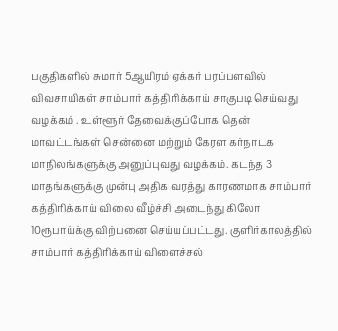பகுதிகளில் சுமார் 5ஆயிரம் ஏக்கர் பரப்பளவில் விவசாயிகள் சாம்பார் கத்திரிக்காய் சாகுபடி செய்வது வழக்கம் . உள்ளூர் தேவைக்குப்போக தென் மாவட்டங்கள் சென்னை மற்றும் கேரள கர்நாடக மாநிலங்களுக்கு அனுப்புவது வழக்கம். கடந்த 3 மாதங்களுக்கு முன்பு அதிக வரத்து காரணமாக சாம்பார் கத்திரிக்காய் விலை வீழ்ச்சி அடைந்து கிலோ 10ரூபாய்க்கு விற்பனை செய்யப்பட்டது. குளிர்காலத்தில் சாம்பார் கத்திரிக்காய் விளைச்சல்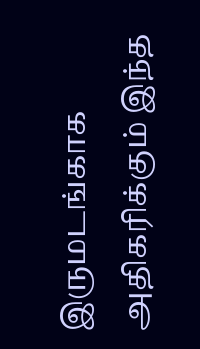இருமடங்காக அதிகரிக்கும் இந்த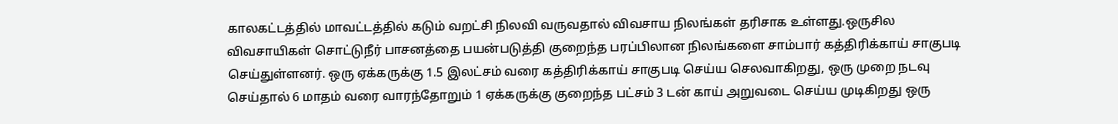காலகட்டத்தில் மாவட்டத்தில் கடும் வறட்சி நிலவி வருவதால் விவசாய நிலங்கள் தரிசாக உள்ளது.ஒருசில விவசாயிகள் சொட்டுநீர் பாசனத்தை பயன்படுத்தி குறைந்த பரப்பிலான நிலங்களை சாம்பார் கத்திரிக்காய் சாகுபடி செய்துள்ளனர். ஒரு ஏக்கருக்கு 1.5 இலட்சம் வரை கத்திரிக்காய் சாகுபடி செய்ய செலவாகிறது, ஒரு முறை நடவு செய்தால் 6 மாதம் வரை வாரந்தோறும் 1 ஏக்கருக்கு குறைந்த பட்சம் 3 டன் காய் அறுவடை செய்ய முடிகிறது ஒரு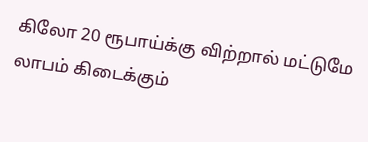கிலோ 20 ரூபாய்க்கு விற்றால் மட்டுமே லாபம் கிடைக்கும்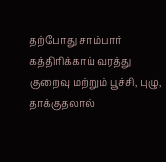தற்போது சாம்பார் கத்திரிக்காய் வரத்து குறைவு மற்றும் பூச்சி, புழு, தாக்குதலால்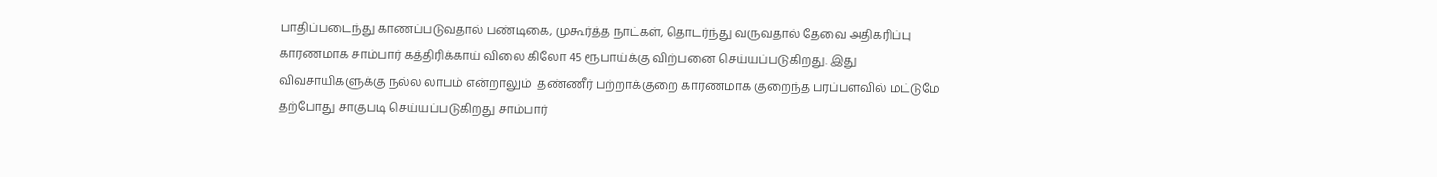பாதிப்படைந்து காணப்படுவதால் பண்டிகை, முகூர்த்த நாட்கள், தொடர்ந்து வருவதால் தேவை அதிகரிப்பு காரணமாக சாம்பார் கத்திரிக்காய் விலை கிலோ 45 ரூபாய்க்கு விற்பனை செய்யப்படுகிறது. இது விவசாயிகளுக்கு நல்ல லாபம் என்றாலும்  தண்ணீர் பற்றாக்குறை காரணமாக குறைந்த பரப்பளவில் மட்டுமே தற்போது சாகுபடி செய்யப்படுகிறது சாம்பார்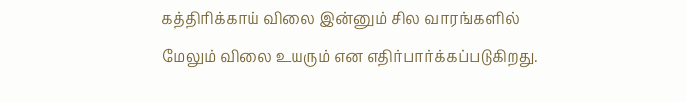கத்திரிக்காய் விலை இன்னும் சில வாரங்களில் மேலும் விலை உயரும் என எதிர்பார்க்கப்படுகிறது.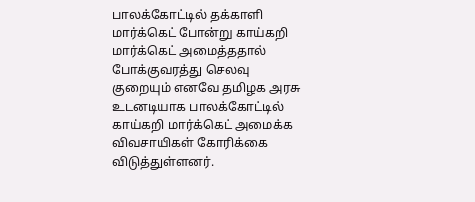பாலக்கோட்டில் தக்காளி மார்க்கெட் போன்று காய்கறி மார்க்கெட் அமைத்ததால் போக்குவரத்து செலவு குறையும் எனவே தமிழக அரசு உடனடியாக பாலக்கோட்டில் காய்கறி மார்க்கெட் அமைக்க விவசாயிகள் கோரிக்கை விடுத்துள்ளனர்.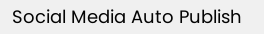Social Media Auto Publish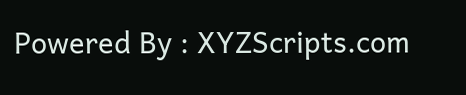Powered By : XYZScripts.com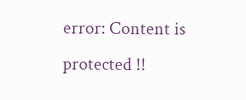error: Content is protected !!